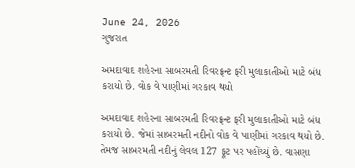June 24, 2026
ગુજરાત

અમદાવાદ શહેરના સાબરમતી રિવરફ્રન્ટ ફરી મુલાકાતીઓ માટે બંધ કરાયો છે. વોક વે પાણીમાં ગરકાવ થયો

અમદાવાદ શહેરના સાબરમતી રિવરફ્રન્ટ ફરી મુલાકાતીઓ માટે બંધ કરાયો છે. જેમાં સાબરમતી નદીનો વોક વે પાણીમાં ગરકાવ થયો છે. તેમજ સાબરમતી નદીનું લેવલ 127 ફૂટ પર પહોંચ્યું છે. વાસણા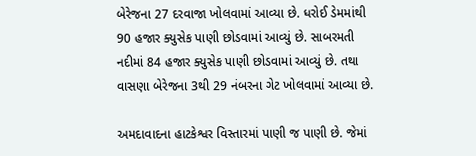બેરેજના 27 દરવાજા ખોલવામાં આવ્યા છે. ધરોઈ ડેમમાંથી 90 હજાર ક્યુસેક પાણી છોડવામાં આવ્યું છે. સાબરમતી નદીમાં 84 હજાર ક્યુસેક પાણી છોડવામાં આવ્યું છે. તથા વાસણા બેરેજના 3થી 29 નંબરના ગેટ ખોલવામાં આવ્યા છે.

અમદાવાદના હાટકેશ્વર વિસ્તારમાં પાણી જ પાણી છે. જેમાં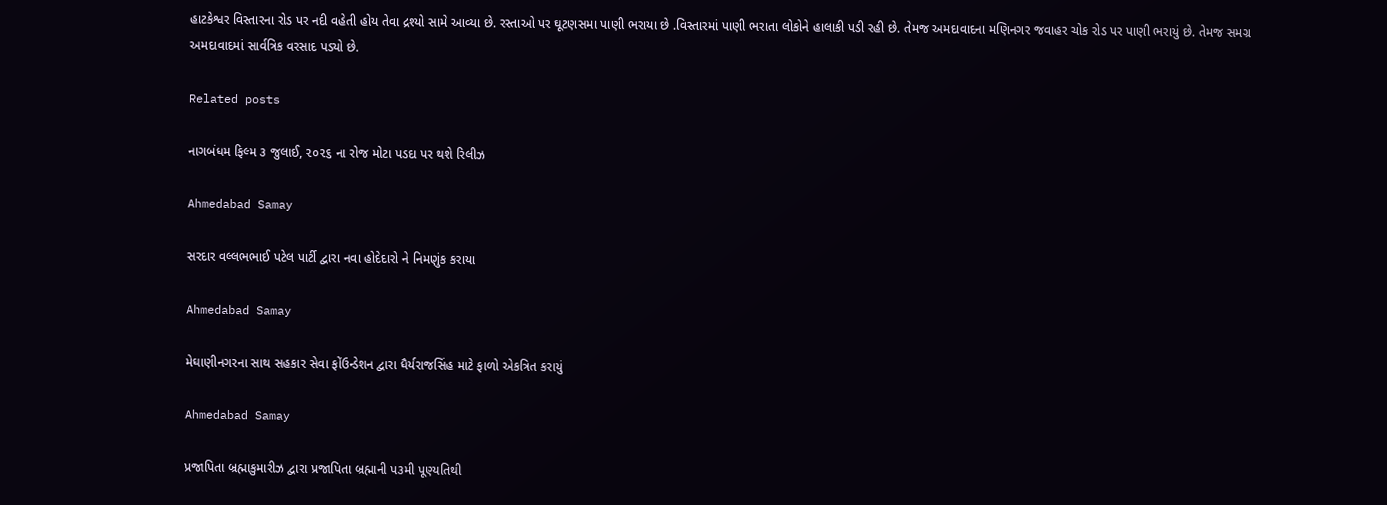હાટકેશ્વર વિસ્તારના રોડ પર નદી વહેતી હોય તેવા દ્રશ્યો સામે આવ્યા છે. રસ્તાઓ પર ઘૂટણસમા પાણી ભરાયા છે .વિસ્તારમાં પાણી ભરાતા લોકોને હાલાકી પડી રહી છે. તેમજ અમદાવાદના મણિનગર જવાહર ચોક રોડ પર પાણી ભરાયું છે. તેમજ સમગ્ર અમદાવાદમાં સાર્વત્રિક વરસાદ પડ્યો છે.

Related posts

નાગબંધમ ફિલ્‍મ ૩ જુલાઈ, ૨૦૨૬ ના રોજ મોટા પડદા પર થશે રિલીઝ

Ahmedabad Samay

સરદાર વલ્લભભાઈ પટેલ પાર્ટી દ્વારા નવા હોદેદારો ને નિમણુંક કરાયા

Ahmedabad Samay

મેઘાણીનગરના સાથ સહકાર સેવા ફોંઉન્ડેશન દ્વારા ધૈર્યરાજસિંહ માટે ફાળો એકત્રિત કરાયું

Ahmedabad Samay

પ્રજાપિતા બ્રહ્માકુમારીઝ દ્વારા પ્રજાપિતા બ્રહ્માની પ૩મી પૂણ્યતિથી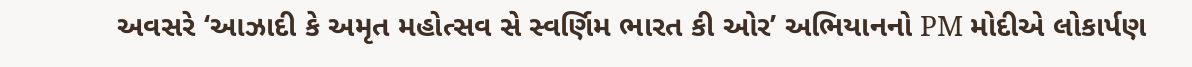અવસરે ‘આઝાદી કે અમૃત મહોત્સવ સે સ્વર્ણિમ ભારત કી ઓર’ અભિયાનનો PM મોદીએ લોકાર્પણ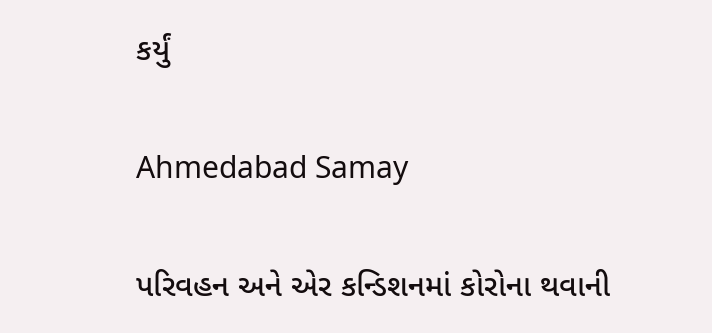કર્યું

Ahmedabad Samay

પરિવહન અને એર કન્ડિશનમાં કોરોના થવાની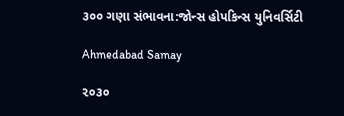૩૦૦ ગણા સંભાવના:જોન્સ હોપકિન્સ યુનિવર્સિટી

Ahmedabad Samay

૨૦૩૦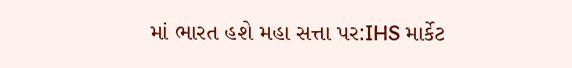માં ભારત હશે મહા સત્તા પર:IHS માર્કેટ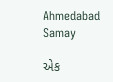Ahmedabad Samay

એક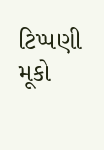ટિપ્પણી મૂકો